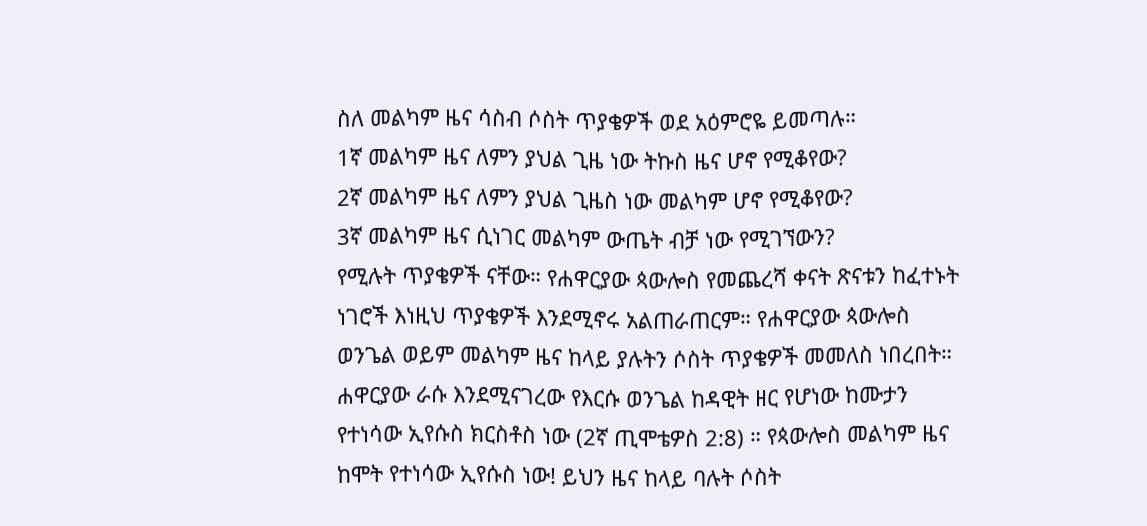ስለ መልካም ዜና ሳስብ ሶስት ጥያቄዎች ወደ አዕምሮዬ ይመጣሉ።
1ኛ መልካም ዜና ለምን ያህል ጊዜ ነው ትኩስ ዜና ሆኖ የሚቆየው?
2ኛ መልካም ዜና ለምን ያህል ጊዜስ ነው መልካም ሆኖ የሚቆየው?
3ኛ መልካም ዜና ሲነገር መልካም ውጤት ብቻ ነው የሚገኘውን?
የሚሉት ጥያቄዎች ናቸው። የሐዋርያው ጳውሎስ የመጨረሻ ቀናት ጽናቱን ከፈተኑት ነገሮች እነዚህ ጥያቄዎች እንደሚኖሩ አልጠራጠርም። የሐዋርያው ጳውሎስ ወንጌል ወይም መልካም ዜና ከላይ ያሉትን ሶስት ጥያቄዎች መመለስ ነበረበት። ሐዋርያው ራሱ እንደሚናገረው የእርሱ ወንጌል ከዳዊት ዘር የሆነው ከሙታን የተነሳው ኢየሱስ ክርስቶስ ነው (2ኛ ጢሞቴዎስ 2:8) ። የጳውሎስ መልካም ዜና ከሞት የተነሳው ኢየሱስ ነው! ይህን ዜና ከላይ ባሉት ሶስት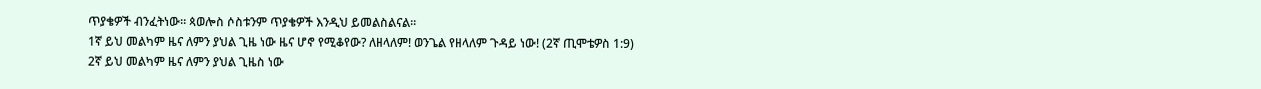ጥያቄዎች ብንፈትነው። ጳወሎስ ሶስቱንም ጥያቄዎች እንዲህ ይመልስልናል።
1ኛ ይህ መልካም ዜና ለምን ያህል ጊዜ ነው ዜና ሆኖ የሚቆየው? ለዘላለም! ወንጌል የዘላለም ጉዳይ ነው! (2ኛ ጢሞቴዎስ 1:9)
2ኛ ይህ መልካም ዜና ለምን ያህል ጊዜስ ነው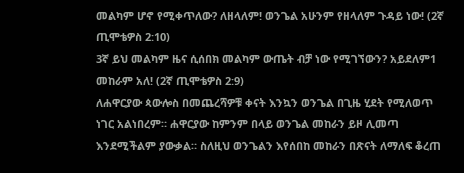መልካም ሆኖ የሚቀጥለው? ለዘላለም! ወንጌል አሁንም የዘላለም ጉዳይ ነው! (2ኛ ጢሞቴዎስ 2:10)
3ኛ ይህ መልካም ዜና ሲሰበክ መልካም ውጤት ብቻ ነው የሚገኘውን? አይደለም1 መከራም አለ! (2ኛ ጢሞቴዎስ 2:9)
ለሐዋርያው ጳውሎስ በመጨረሻዎቹ ቀናት እንኳን ወንጌል በጊዜ ሂደት የሚለወጥ ነገር አልነበረም። ሐዋርያው ከምንም በላይ ወንጌል መከራን ይዞ ሊመጣ እንደሚችልም ያውቃል። ስለዚህ ወንጌልን እየሰበከ መከራን በጽናት ለማለፍ ቆረጠ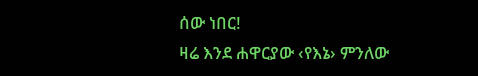ሰው ነበር!
ዛሬ እንደ ሐዋርያው ‹የእኔ› ምንለው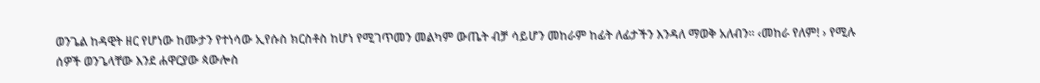ወንጌል ከዳዊት ዘር የሆነው ከሙታን የተነሳው ኢየሱስ ክርስቶስ ከሆነ የሚገጥመን መልካም ውጤት ብቻ ሳይሆን መከራም ከፊት ለፊታችን እንዳለ ማወቅ አለብን። ‹መከራ የለም! › የሚሉ ሰዎች ወንጌላቸው እንደ ሐዋርያው ጳውሎስ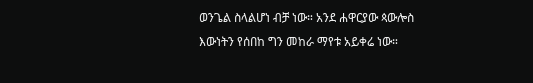ወንጌል ስላልሆነ ብቻ ነው። አንደ ሐዋርያው ጳውሎስ እውነትን የሰበከ ግን መከራ ማየቱ አይቀሬ ነው።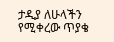ታዲያ ለሁላችን የሚቀረው ጥያቄ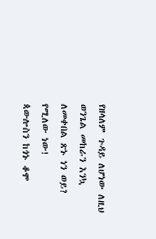የዘላለም ጉዳይ ለሆነው ለዚህ ወንጌል መከራን እንኳ ለመቀበል ጽኑ ነን ወይ? የሚለው ነው!
ጳውሎስን ከጎኑ ቆሞ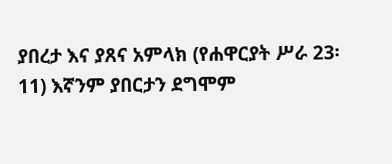ያበረታ እና ያጸና አምላክ (የሐዋርያት ሥራ 23፡11) እኛንም ያበርታን ደግሞም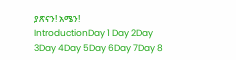ያጽናን! አሜን!
IntroductionDay 1 Day 2Day 3Day 4Day 5Day 6Day 7Day 8